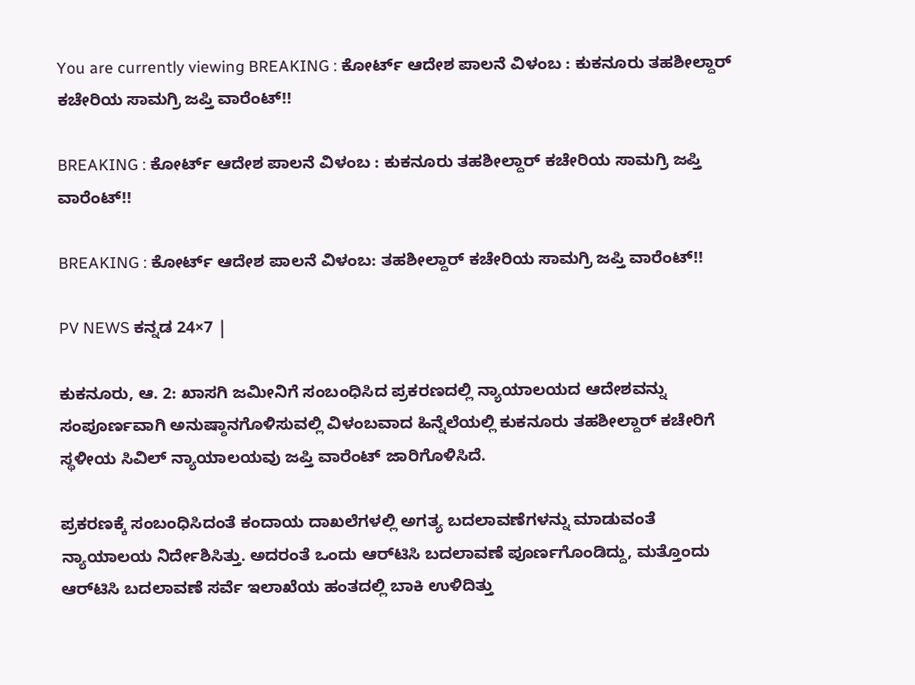You are currently viewing BREAKING : ಕೋರ್ಟ್ ಆದೇಶ ಪಾಲನೆ ವಿಳಂಬ : ಕುಕನೂರು ತಹಶೀಲ್ದಾರ್ ಕಚೇರಿಯ ಸಾಮಗ್ರಿ ಜಪ್ತಿ ವಾರೆಂಟ್!!

BREAKING : ಕೋರ್ಟ್ ಆದೇಶ ಪಾಲನೆ ವಿಳಂಬ : ಕುಕನೂರು ತಹಶೀಲ್ದಾರ್ ಕಚೇರಿಯ ಸಾಮಗ್ರಿ ಜಪ್ತಿ ವಾರೆಂಟ್!!

BREAKING : ಕೋರ್ಟ್ ಆದೇಶ ಪಾಲನೆ ವಿಳಂಬ: ತಹಶೀಲ್ದಾರ್ ಕಚೇರಿಯ ಸಾಮಗ್ರಿ ಜಪ್ತಿ ವಾರೆಂಟ್!!

PV NEWS ಕನ್ನಡ 24×7 |

ಕುಕನೂರು, ಆ. 2: ಖಾಸಗಿ ಜಮೀನಿಗೆ ಸಂಬಂಧಿಸಿದ ಪ್ರಕರಣದಲ್ಲಿ ನ್ಯಾಯಾಲಯದ ಆದೇಶವನ್ನು ಸಂಪೂರ್ಣವಾಗಿ ಅನುಷ್ಠಾನಗೊಳಿಸುವಲ್ಲಿ ವಿಳಂಬವಾದ ಹಿನ್ನೆಲೆಯಲ್ಲಿ ಕುಕನೂರು ತಹಶೀಲ್ದಾರ್ ಕಚೇರಿಗೆ ಸ್ಥಳೀಯ ಸಿವಿಲ್ ನ್ಯಾಯಾಲಯವು ಜಪ್ತಿ ವಾರೆಂಟ್ ಜಾರಿಗೊಳಿಸಿದೆ.

ಪ್ರಕರಣಕ್ಕೆ ಸಂಬಂಧಿಸಿದಂತೆ ಕಂದಾಯ ದಾಖಲೆಗಳಲ್ಲಿ ಅಗತ್ಯ ಬದಲಾವಣೆಗಳನ್ನು ಮಾಡುವಂತೆ ನ್ಯಾಯಾಲಯ ನಿರ್ದೇಶಿಸಿತ್ತು. ಅದರಂತೆ ಒಂದು ಆರ್‌ಟಿಸಿ ಬದಲಾವಣೆ ಪೂರ್ಣಗೊಂಡಿದ್ದು, ಮತ್ತೊಂದು ಆರ್‌ಟಿಸಿ ಬದಲಾವಣೆ ಸರ್ವೆ ಇಲಾಖೆಯ ಹಂತದಲ್ಲಿ ಬಾಕಿ ಉಳಿದಿತ್ತು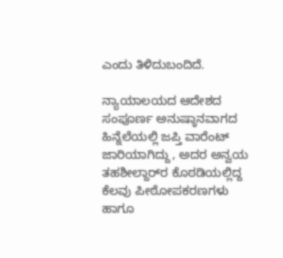ಎಂದು ತಿಳಿದುಬಂದಿದೆ.

ನ್ಯಾಯಾಲಯದ ಆದೇಶದ ಸಂಪೂರ್ಣ ಅನುಷ್ಠಾನವಾಗದ ಹಿನ್ನೆಲೆಯಲ್ಲಿ ಜಪ್ತಿ ವಾರೆಂಟ್ ಜಾರಿಯಾಗಿದ್ದು, ಅದರ ಅನ್ವಯ ತಹಶೀಲ್ದಾರ್‌ರ ಕೊಠಡಿಯಲ್ಲಿದ್ದ ಕೆಲವು ಪೀಠೋಪಕರಣಗಳು ಹಾಗೂ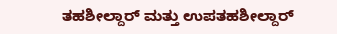ತಹಶೀಲ್ದಾರ್ ಮತ್ತು ಉಪತಹಶೀಲ್ದಾರ್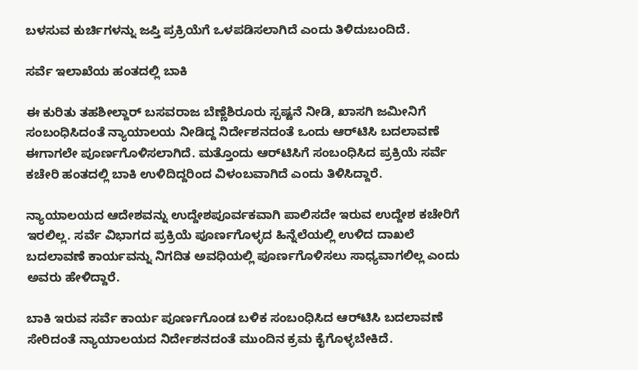ಬಳಸುವ ಕುರ್ಚಿಗಳನ್ನು ಜಪ್ತಿ ಪ್ರಕ್ರಿಯೆಗೆ ಒಳಪಡಿಸಲಾಗಿದೆ ಎಂದು ತಿಳಿದುಬಂದಿದೆ.

ಸರ್ವೆ ಇಲಾಖೆಯ ಹಂತದಲ್ಲಿ ಬಾಕಿ

ಈ ಕುರಿತು ತಹಶೀಲ್ದಾರ್ ಬಸವರಾಜ ಬೆಣ್ಣೆಶಿರೂರು ಸ್ಪಷ್ಟನೆ ನೀಡಿ, ಖಾಸಗಿ ಜಮೀನಿಗೆ ಸಂಬಂಧಿಸಿದಂತೆ ನ್ಯಾಯಾಲಯ ನೀಡಿದ್ದ ನಿರ್ದೇಶನದಂತೆ ಒಂದು ಆರ್‌ಟಿಸಿ ಬದಲಾವಣೆ ಈಗಾಗಲೇ ಪೂರ್ಣಗೊಳಿಸಲಾಗಿದೆ. ಮತ್ತೊಂದು ಆರ್‌ಟಿಸಿಗೆ ಸಂಬಂಧಿಸಿದ ಪ್ರಕ್ರಿಯೆ ಸರ್ವೆ ಕಚೇರಿ ಹಂತದಲ್ಲಿ ಬಾಕಿ ಉಳಿದಿದ್ದರಿಂದ ವಿಳಂಬವಾಗಿದೆ ಎಂದು ತಿಳಿಸಿದ್ದಾರೆ.

ನ್ಯಾಯಾಲಯದ ಆದೇಶವನ್ನು ಉದ್ದೇಶಪೂರ್ವಕವಾಗಿ ಪಾಲಿಸದೇ ಇರುವ ಉದ್ದೇಶ ಕಚೇರಿಗೆ ಇರಲಿಲ್ಲ. ಸರ್ವೆ ವಿಭಾಗದ ಪ್ರಕ್ರಿಯೆ ಪೂರ್ಣಗೊಳ್ಳದ ಹಿನ್ನೆಲೆಯಲ್ಲಿ ಉಳಿದ ದಾಖಲೆ ಬದಲಾವಣೆ ಕಾರ್ಯವನ್ನು ನಿಗದಿತ ಅವಧಿಯಲ್ಲಿ ಪೂರ್ಣಗೊಳಿಸಲು ಸಾಧ್ಯವಾಗಲಿಲ್ಲ ಎಂದು ಅವರು ಹೇಳಿದ್ದಾರೆ.

ಬಾಕಿ ಇರುವ ಸರ್ವೆ ಕಾರ್ಯ ಪೂರ್ಣಗೊಂಡ ಬಳಿಕ ಸಂಬಂಧಿಸಿದ ಆರ್‌ಟಿಸಿ ಬದಲಾವಣೆ ಸೇರಿದಂತೆ ನ್ಯಾಯಾಲಯದ ನಿರ್ದೇಶನದಂತೆ ಮುಂದಿನ ಕ್ರಮ ಕೈಗೊಳ್ಳಬೇಕಿದೆ.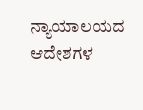ನ್ಯಾಯಾಲಯದ ಆದೇಶಗಳ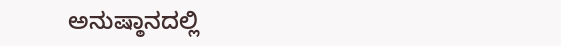ಅನುಷ್ಠಾನದಲ್ಲಿ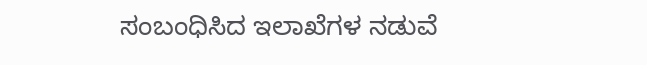ಸಂಬಂಧಿಸಿದ ಇಲಾಖೆಗಳ ನಡುವೆ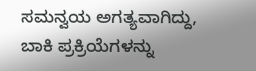ಸಮನ್ವಯ ಅಗತ್ಯವಾಗಿದ್ದು, ಬಾಕಿ ಪ್ರಕ್ರಿಯೆಗಳನ್ನು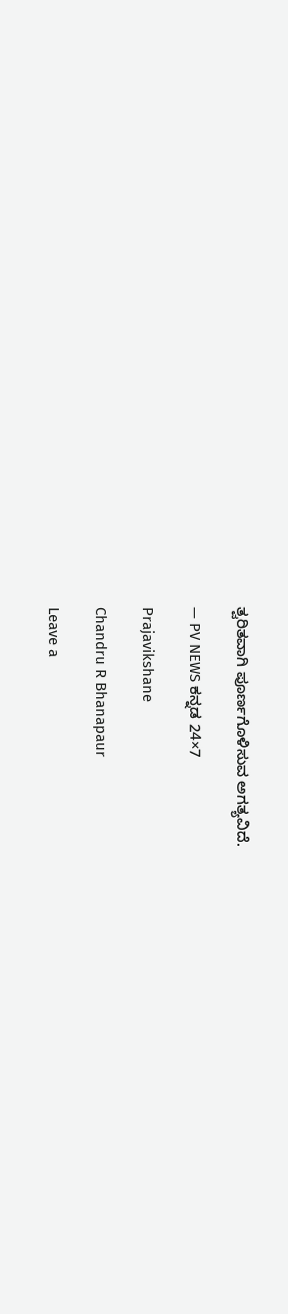ತ್ವರಿತವಾಗಿ ಪೂರ್ಣಗೊಳಿಸುವ ಅಗತ್ಯವಿದೆ.

— PV NEWS ಕನ್ನಡ 24×7

Prajavikshane

Chandru R Bhanapaur

Leave a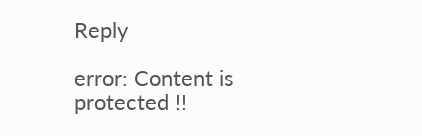Reply

error: Content is protected !!